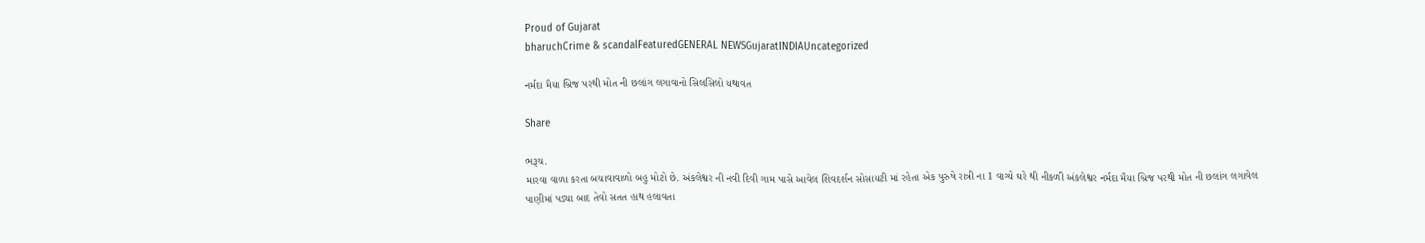Proud of Gujarat
bharuchCrime & scandalFeaturedGENERAL NEWSGujaratINDIAUncategorized

નર્મદા મૈયા બ્રિજ પરથી મોત ની છલાંગ લગાવાનો સિલસિલો યથાવત

Share

ભરૂચ.
મારવા વાળા કરતા બચાવાવાળો બહુ મોટો છે. અંકલેશ્વર ની નવી દિવી ગામ પાસે આવેલ શિવદર્શન સોસાયટી માં રહેતા એક પુરુષે રાત્રી ના 1 વાગ્યે ઘરે થી નીકળી અંકલેશ્વર નર્મદા મૈયા બ્રિજ પરથી મોત ની છલાંગ લગાવેલ પાણીમાં પડ્યા બાદ તેવો સતત હાથ હલાવતા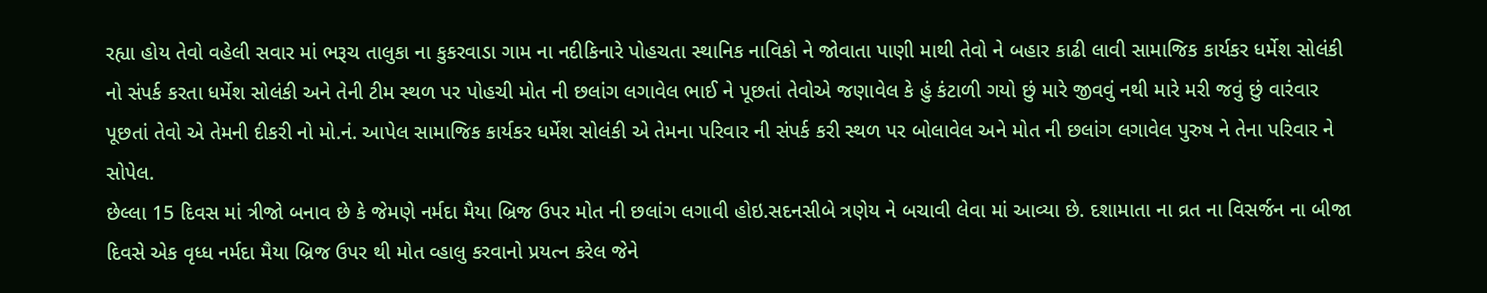રહ્યા હોય તેવો વહેલી સવાર માં ભરૂચ તાલુકા ના કુકરવાડા ગામ ના નદીકિનારે પોહચતા સ્થાનિક નાવિકો ને જોવાતા પાણી માથી તેવો ને બહાર કાઢી લાવી સામાજિક કાર્યકર ધર્મેશ સોલંકી નો સંપર્ક કરતા ધર્મેશ સોલંકી અને તેની ટીમ સ્થળ પર પોહચી મોત ની છલાંગ લગાવેલ ભાઈ ને પૂછતાં તેવોએ જણાવેલ કે હું કંટાળી ગયો છું મારે જીવવું નથી મારે મરી જવું છું વારંવાર પૂછતાં તેવો એ તેમની દીકરી નો મો.નં. આપેલ સામાજિક કાર્યકર ધર્મેશ સોલંકી એ તેમના પરિવાર ની સંપર્ક કરી સ્થળ પર બોલાવેલ અને મોત ની છલાંગ લગાવેલ પુરુષ ને તેના પરિવાર ને સોપેલ.
છેલ્લા 15 દિવસ માં ત્રીજો બનાવ છે કે જેમણે નર્મદા મૈયા બ્રિજ ઉપર મોત ની છલાંગ લગાવી હોઇ.સદનસીબે ત્રણેય ને બચાવી લેવા માં આવ્યા છે. દશામાતા ના વ્રત ના વિસર્જન ના બીજા દિવસે એક વૃધ્ધ નર્મદા મૈયા બ્રિજ ઉપર થી મોત વ્હાલુ કરવાનો પ્રયત્ન કરેલ જેને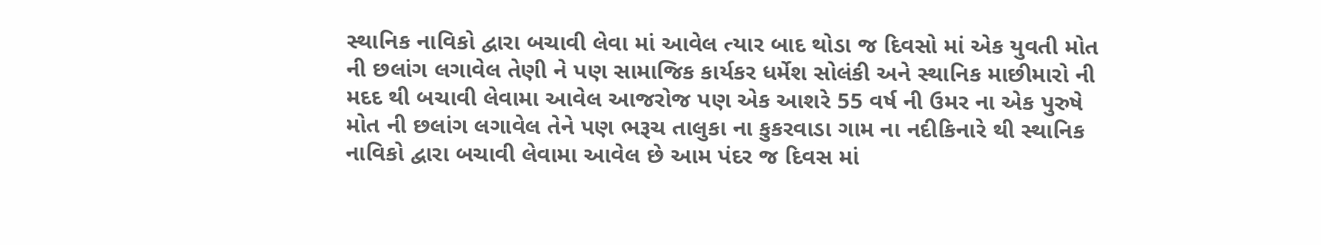સ્થાનિક નાવિકો દ્વારા બચાવી લેવા માં આવેલ ત્યાર બાદ થોડા જ દિવસો માં એક યુવતી મોત ની છલાંગ લગાવેલ તેણી ને પણ સામાજિક કાર્યકર ધર્મેશ સોલંકી અને સ્થાનિક માછીમારો ની મદદ થી બચાવી લેવામા આવેલ આજરોજ પણ એક આશરે 55 વર્ષ ની ઉમર ના એક પુરુષે મોત ની છલાંગ લગાવેલ તેને પણ ભરૂચ તાલુકા ના કુકરવાડા ગામ ના નદીકિનારે થી સ્થાનિક નાવિકો દ્વારા બચાવી લેવામા આવેલ છે આમ પંદર જ દિવસ માં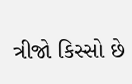ત્રીજો કિસ્સો છે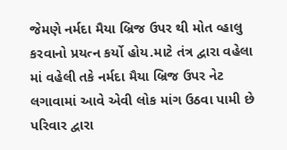જેમણે નર્મદા મૈયા બ્રિજ ઉપર થી મોત વ્હાલુ કરવાનો પ્રયત્ન કર્યો હોય.માટે તંત્ર દ્વારા વહેલા માં વહેલી તકે નર્મદા મૈયા બ્રિજ ઉપર નેટ લગાવામાં આવે એવી લોક માંગ ઉઠવા પામી છે
પરિવાર દ્વારા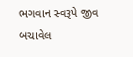ભગવાન સ્વરૂપે જીવ બચાવેલ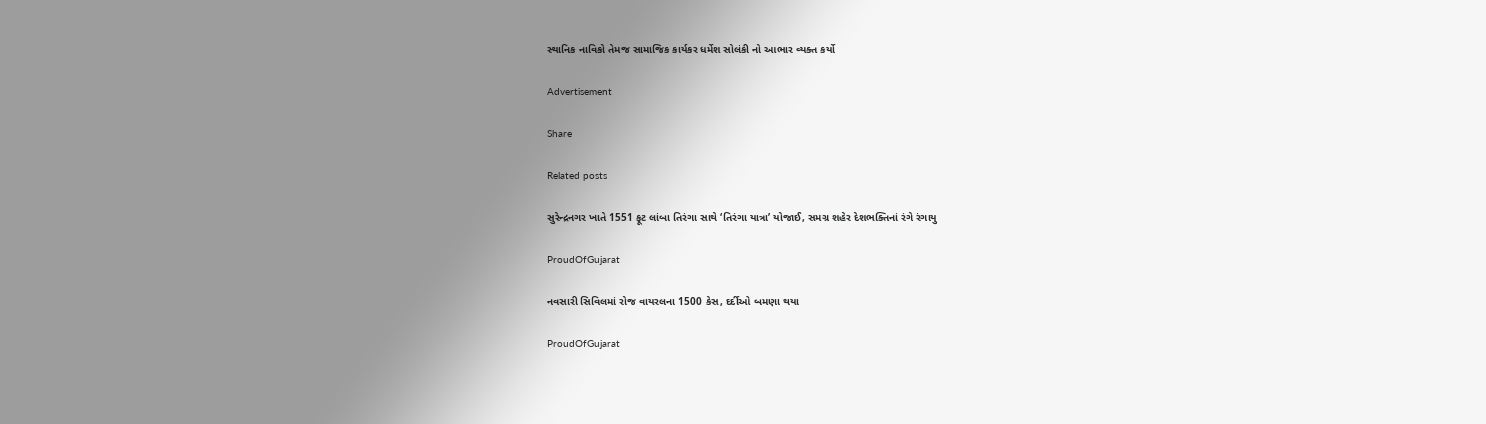સ્થાનિક નાવિકો તેમજ સામાજિક કાર્યકર ધર્મેશ સોલંકી નો આભાર વ્યક્ત કર્યો

Advertisement

Share

Related posts

સુરેન્દ્રનગર ખાતે 1551 ફૂટ લાંબા તિરંગા સાથે ‘તિરંગા યાત્રા’ યોજાઈ, સમગ્ર શહેર દેશભક્તિનાં રંગે રંગાયુ

ProudOfGujarat

નવસારી સિવિલમાં રોજ વાયરલના 1500 કેસ, દર્દીઓ બમણા થયા

ProudOfGujarat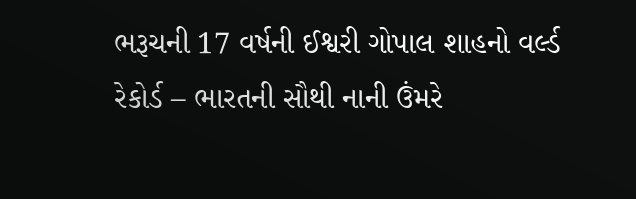ભરૂચની 17 વર્ષની ઈશ્વરી ગોપાલ શાહનો વર્લ્ડ રેકોર્ડ – ભારતની સૌથી નાની ઉંમરે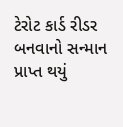ટેરોટ કાર્ડ રીડર બનવાનો સન્માન પ્રાપ્ત થયું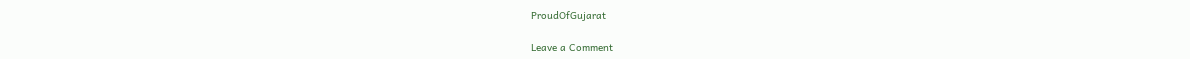ProudOfGujarat

Leave a Comment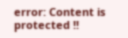error: Content is protected !!